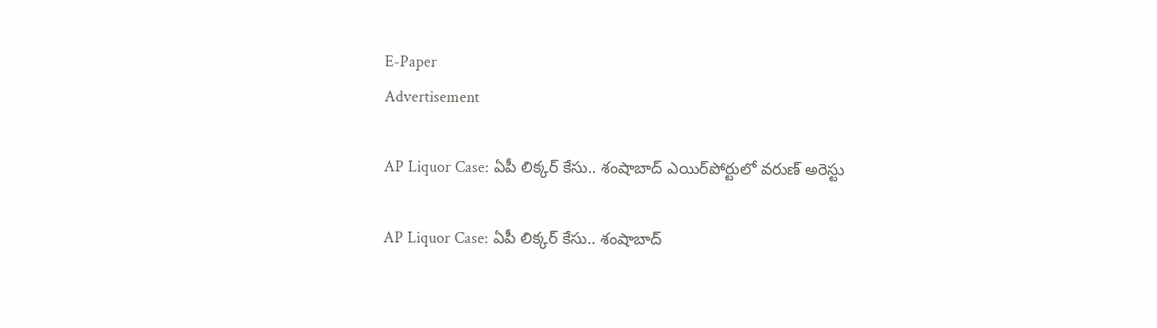E-Paper
Advertisement

AP Liquor Case: ఏపీ లిక్కర్‌ కేసు.. శంషాబాద్‌ ఎయిర్‌పోర్టులో వరుణ్ అరెస్టు

AP Liquor Case: ఏపీ లిక్కర్‌ కేసు.. శంషాబాద్‌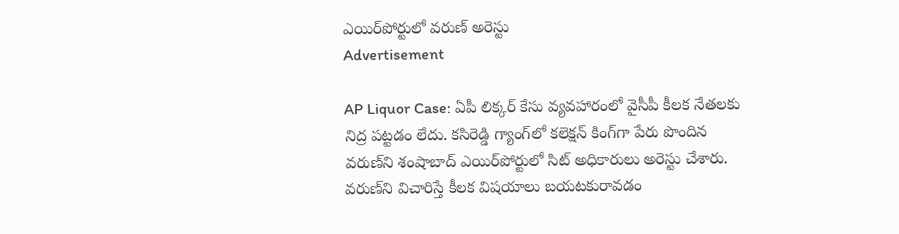ఎయిర్‌పోర్టులో వరుణ్ అరెస్టు
Advertisement

AP Liquor Case: ఏపీ లిక్కర్ కేసు వ్యవహారంలో వైసీపీ కీలక నేతలకు నిద్ర పట్టడం లేదు. కసిరెడ్డి గ్యాంగ్‌లో కలెక్షన్ కింగ్‌గా పేరు పొందిన వరుణ్‌‌ని శంషాబాద్ ఎయిర్‌పోర్టులో సిట్ అధికారులు అరెస్టు చేశారు. వరుణ్‌ని విచారిస్తే కీలక విషయాలు బయటకురావడం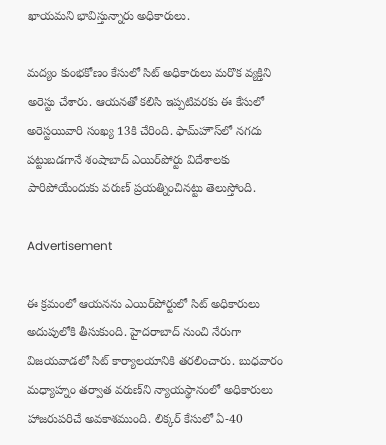ఖాయమని భావిస్తున్నారు అధికారులు.

మద్యం కుంభకోణం కేసులో సిట్ అధికారులు మరొక వ్యక్తిని అరెస్టు చేశారు. ఆయనతో కలిసి ఇప్పటివరకు ఈ కేసులో అరెస్టయివారి సంఖ్య 13కి చేరింది. ఫామ్‌హౌస్‌లో నగదు పట్టుబడగానే శంషాబాద్ ఎయిర్‌పోర్టు విదేశాలకు పారిపోయేందుకు వరుణ్‌ ప్రయత్నించినట్టు తెలుస్తోంది.

Advertisement

ఈ క్రమంలో ఆయనను ఎయిర్‌పోర్టులో సిట్ అధికారులు అదుపులోకి తీసుకుంది. హైదరాబాద్ నుంచి నేరుగా విజయవాడలో సిట్ కార్యాలయానికి తరలించారు. బుధవారం మధ్యాహ్నం తర్వాత వరుణ్‌ని న్యాయస్థానంలో అధికారులు హాజరుపరిచే అవకాశముంది. లిక్కర్ కేసులో ఏ-40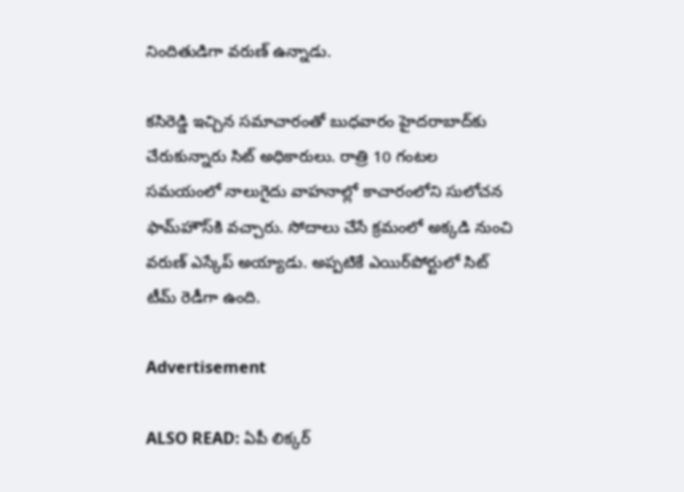నిందితుడిగా వరుణ్ ఉన్నాడు.

కసిరెడ్డి ఇచ్చిన సమాచారంతో బుధవారం హైదరాబాద్‌కు చేరుకున్నారు సిట్ అధికారులు. రాత్రి 10 గంటల సమయంలో నాలుగైదు వాహనాల్లో కాచారంలోని సులోచన ఫామ్‌హౌస్‌కి వచ్చారు. సోదాలు చేసే క్రమంలో అక్కడి నుంచి వరుణ్ ఎస్కేప్ అయ్యాడు. అప్పటికే ఎయిర్‌పోర్టులో సిట్ టీమ్ రెడీగా ఉంది.

Advertisement

ALSO READ: ఏపీ లిక్కర్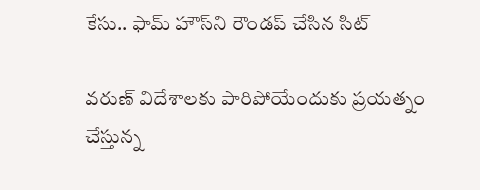కేసు.. ఫామ్ హౌస్‌ని రౌండప్ చేసిన సిట్

వరుణ్ విదేశాలకు పారిపోయేందుకు ప్రయత్నం చేస్తున్న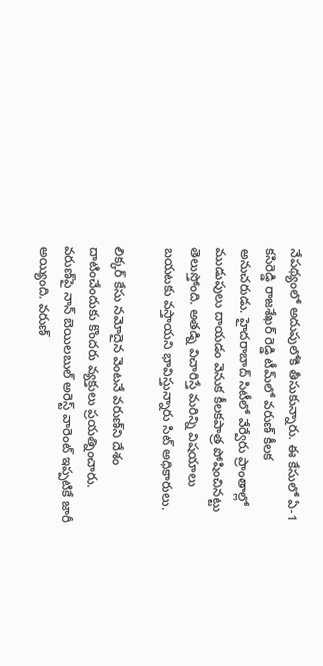నేపథ్యంలో అదుపులోకి తీసుకున్నారు. ఈ కేసులో ఏ-1 కసిరెడ్డి రాజశేఖర్ రెడ్డి టీమ్‌లో వరుణ్ కీలక అనుచరుడు. హైదరాబాద్ సిటీలో వేర్వేరు ప్రాంతాల్లో ముడుపులు దాయడం వెనుక కీలక‌పాత్ర పోషించినట్టు తెలుస్తోంది. అతడ్ని విచారిస్తే మరిన్ని విషయాలు బయటకు వస్తాయని భావిస్తున్నారు సిట్ అధికారులు.

లిక్కర్ కేసు నమోదైన వెంటనే వరుణ్‌ని దేశం దాటించేందుకు కొందరు వ్యక్తులు ప్రయత్నించారు. వరుణ్‌పై నాన్ బెయిలబుల్ అరెస్ట్ వారెంట్ ఇప్పటికే జారీ అయ్యింది. వరుణ్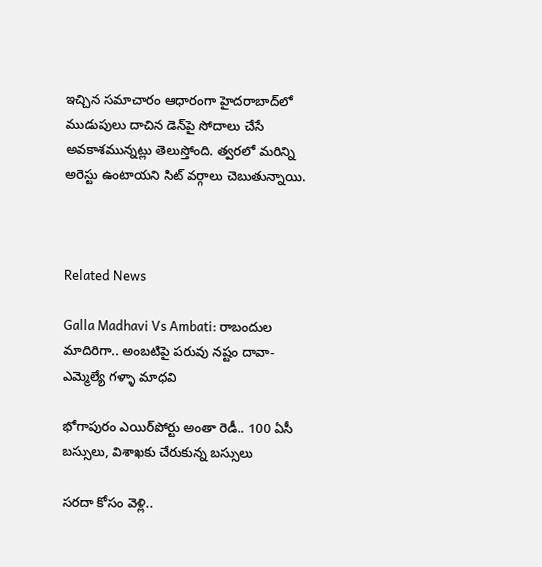ఇచ్చిన సమాచారం ఆధారంగా హైదరాబాద్‌లో ముడుపులు దాచిన డెన్‌పై సోదాలు చేసే అవకాశమున్నట్లు తెలుస్తోంది. త్వరలో మరిన్ని అరెస్టు ఉంటాయని సిట్ వర్గాలు చెబుతున్నాయి.



Related News

Galla Madhavi Vs Ambati: రాబందుల మాదిరిగా.. అంబటిపై పరువు నష్టం దావా- ఎమ్మెల్యే గళ్ళా మాధవి

భోగాపురం ఎయిర్‌పోర్టు అంతా రెడీ.. 100 ఏసీ బస్సులు, విశాఖకు చేరుకున్న బస్సులు

సరదా కోసం వెళ్లి..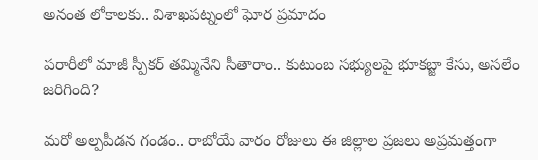అనంత లోకాలకు.. విశాఖపట్నంలో ఘోర ప్రమాదం

పరారీలో మాజీ స్పీకర్ తమ్మినేని సీతారాం.. కుటుంబ సభ్యులపై భూకబ్జా కేసు, అసలేం జరిగింది?

మరో అల్పపీడన గండం.. రాబోయే వారం రోజులు ఈ జిల్లాల ప్రజలు అప్రమత్తంగా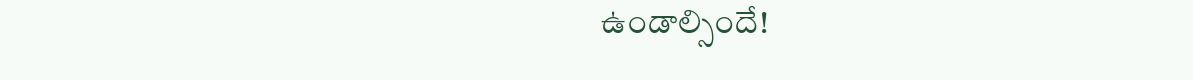ఉండాల్సిందే!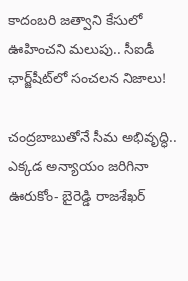కాదంబరి జత్వాని కేసులో ఊహించని మలుపు.. సీఐడీ ఛార్జ్‌షీట్‌లో సంచలన నిజాలు!

చంద్రబాబుతోనే సీమ అభివృద్ధి.. ఎక్కడ అన్యాయం జరిగినా ఊరుకోం- బైరెడ్డి రాజశేఖర్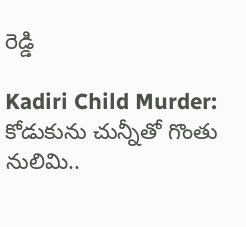రెడ్డి

Kadiri Child Murder: కోడుకును చున్నీతో గొంతు నులిమి..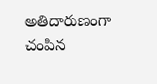అతిదారుణంగా చంపిన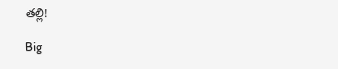తల్లి!

Big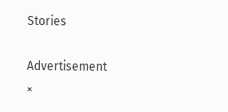Stories

Advertisement
×